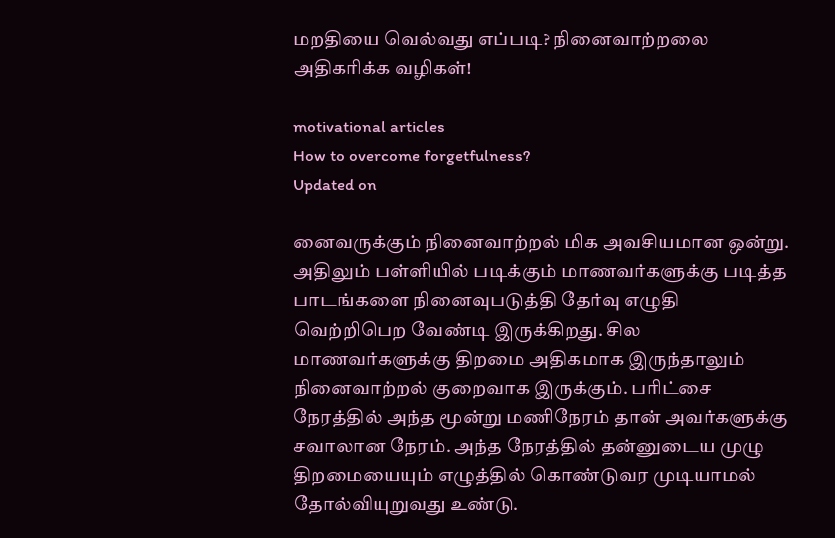மறதியை வெல்வது எப்படி? நினைவாற்றலை அதிகரிக்க வழிகள்!

motivational articles
How to overcome forgetfulness?
Updated on

னைவருக்கும் நினைவாற்றல் மிக அவசியமான ஒன்று. அதிலும் பள்ளியில் படிக்கும் மாணவர்களுக்கு படித்த பாடங்களை நினைவுபடுத்தி தேர்வு எழுதி வெற்றிபெற வேண்டி இருக்கிறது. சில மாணவர்களுக்கு திறமை அதிகமாக இருந்தாலும் நினைவாற்றல் குறைவாக இருக்கும். பரிட்சை நேரத்தில் அந்த மூன்று மணிநேரம் தான் அவர்களுக்கு சவாலான நேரம். அந்த நேரத்தில் தன்னுடைய முழு திறமையையும் எழுத்தில் கொண்டுவர முடியாமல் தோல்வியுறுவது உண்டு.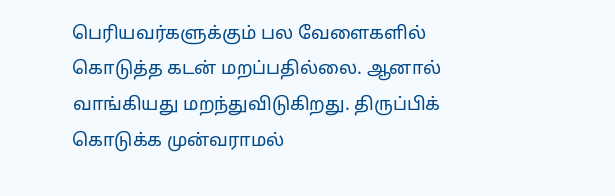பெரியவர்களுக்கும் பல வேளைகளில் கொடுத்த கடன் மறப்பதில்லை. ஆனால் வாங்கியது மறந்துவிடுகிறது. திருப்பிக் கொடுக்க முன்வராமல்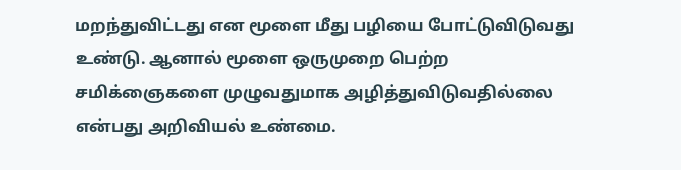மறந்துவிட்டது என மூளை மீது பழியை போட்டுவிடுவது உண்டு. ஆனால் மூளை ஒருமுறை பெற்ற சமிக்ஞைகளை முழுவதுமாக அழித்துவிடுவதில்லை என்பது அறிவியல் உண்மை.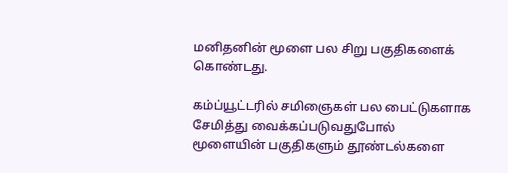மனிதனின் மூளை பல சிறு பகுதிகளைக் கொண்டது.

கம்ப்யூட்டரில் சமிஞைகள் பல பைட்டுகளாக சேமித்து வைக்கப்படுவதுபோல் மூளையின் பகுதிகளும் தூண்டல்களை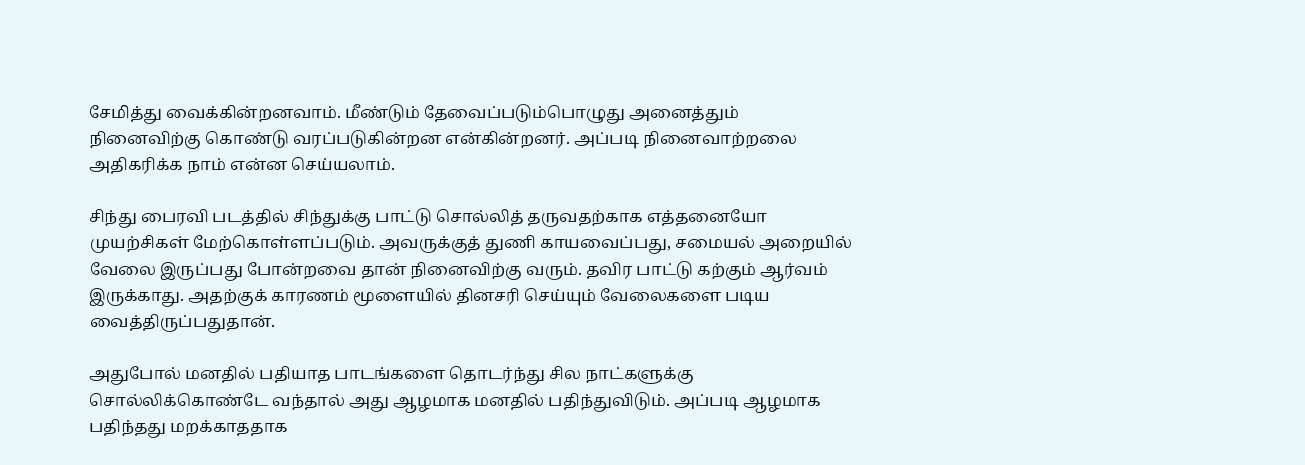சேமித்து வைக்கின்றனவாம். மீண்டும் தேவைப்படும்பொழுது அனைத்தும் நினைவிற்கு கொண்டு வரப்படுகின்றன என்கின்றனர். அப்படி நினைவாற்றலை அதிகரிக்க நாம் என்ன செய்யலாம்.

சிந்து பைரவி படத்தில் சிந்துக்கு பாட்டு சொல்லித் தருவதற்காக எத்தனையோ முயற்சிகள் மேற்கொள்ளப்படும். அவருக்குத் துணி காயவைப்பது, சமையல் அறையில் வேலை இருப்பது போன்றவை தான் நினைவிற்கு வரும். தவிர பாட்டு கற்கும் ஆர்வம் இருக்காது. அதற்குக் காரணம் மூளையில் தினசரி செய்யும் வேலைகளை படிய வைத்திருப்பதுதான்.

அதுபோல் மனதில் பதியாத பாடங்களை தொடர்ந்து சில நாட்களுக்கு சொல்லிக்கொண்டே வந்தால் அது ஆழமாக மனதில் பதிந்துவிடும். அப்படி ஆழமாக பதிந்தது மறக்காததாக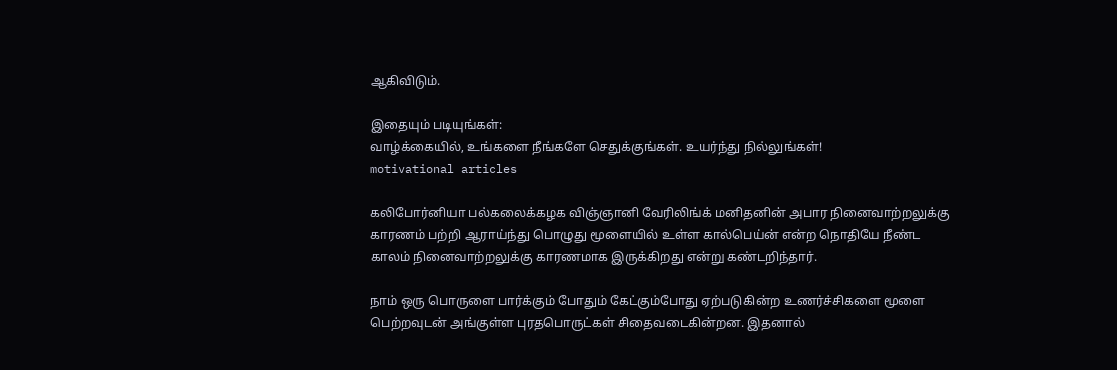ஆகிவிடும்.

இதையும் படியுங்கள்:
வாழ்க்கையில், உங்களை நீங்களே செதுக்குங்கள். உயர்ந்து நில்லுங்கள்!
motivational articles

கலிபோர்னியா பல்கலைக்கழக விஞ்ஞானி வேரிலிங்க் மனிதனின் அபார நினைவாற்றலுக்கு காரணம் பற்றி ஆராய்ந்து பொழுது மூளையில் உள்ள கால்பெய்ன் என்ற நொதியே நீண்ட காலம் நினைவாற்றலுக்கு காரணமாக இருக்கிறது என்று கண்டறிந்தார்.

நாம் ஒரு பொருளை பார்க்கும் போதும் கேட்கும்போது ஏற்படுகின்ற உணர்ச்சிகளை மூளை பெற்றவுடன் அங்குள்ள புரதபொருட்கள் சிதைவடைகின்றன. இதனால்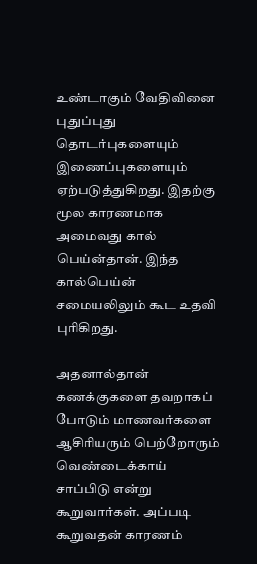உண்டாகும் வேதிவினை புதுப்புது தொடர்புகளையும் இணைப்புகளையும் ஏற்படுத்துகிறது. இதற்கு மூல காரணமாக அமைவது கால் பெய்ன்தான். இந்த கால்பெய்ன் சமையலிலும் கூட உதவி புரிகிறது.

அதனால்தான் கணக்குகளை தவறாகப் போடும் மாணவர்களை ஆசிரியரும் பெற்றோரும் வெண்டைக்காய் சாப்பிடு என்று கூறுவார்கள். அப்படி கூறுவதன் காரணம்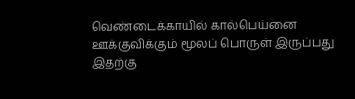வெண்டைக்காயில் கால்பெய்னை ஊக்குவிக்கும் மூலப் பொருள் இருப்பது இதற்கு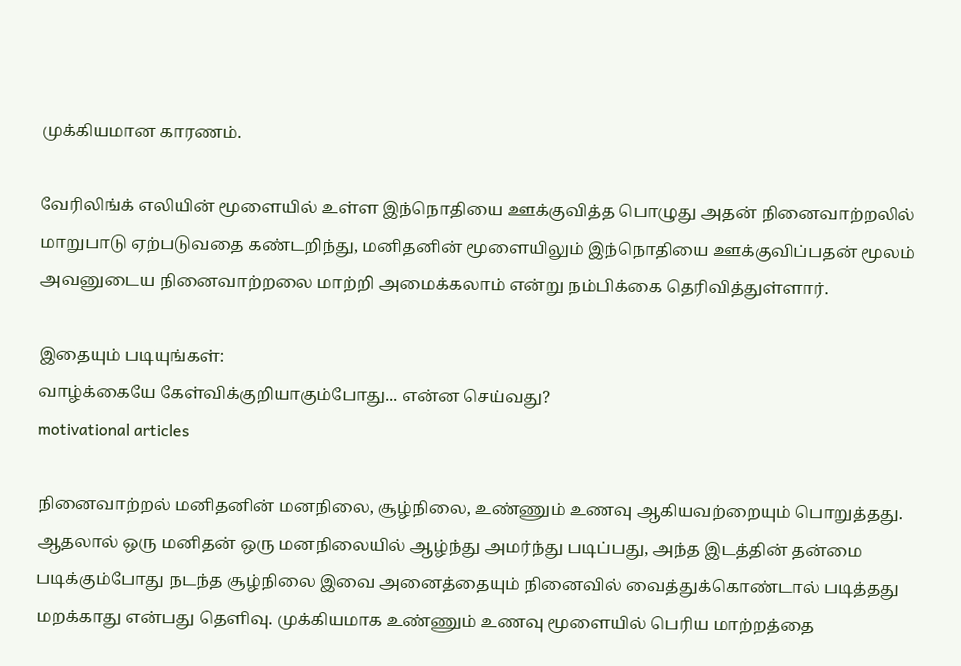முக்கியமான காரணம்.

வேரிலிங்க் எலியின் மூளையில் உள்ள இந்நொதியை ஊக்குவித்த பொழுது அதன் நினைவாற்றலில் மாறுபாடு ஏற்படுவதை கண்டறிந்து, மனிதனின் மூளையிலும் இந்நொதியை ஊக்குவிப்பதன் மூலம் அவனுடைய நினைவாற்றலை மாற்றி அமைக்கலாம் என்று நம்பிக்கை தெரிவித்துள்ளார்.

இதையும் படியுங்கள்:
வாழ்க்கையே கேள்விக்குறியாகும்போது... என்ன செய்வது?
motivational articles

நினைவாற்றல் மனிதனின் மனநிலை, சூழ்நிலை, உண்ணும் உணவு ஆகியவற்றையும் பொறுத்தது. ஆதலால் ஒரு மனிதன் ஒரு மனநிலையில் ஆழ்ந்து அமர்ந்து படிப்பது, அந்த இடத்தின் தன்மை படிக்கும்போது நடந்த சூழ்நிலை இவை அனைத்தையும் நினைவில் வைத்துக்கொண்டால் படித்தது மறக்காது என்பது தெளிவு. முக்கியமாக உண்ணும் உணவு மூளையில் பெரிய மாற்றத்தை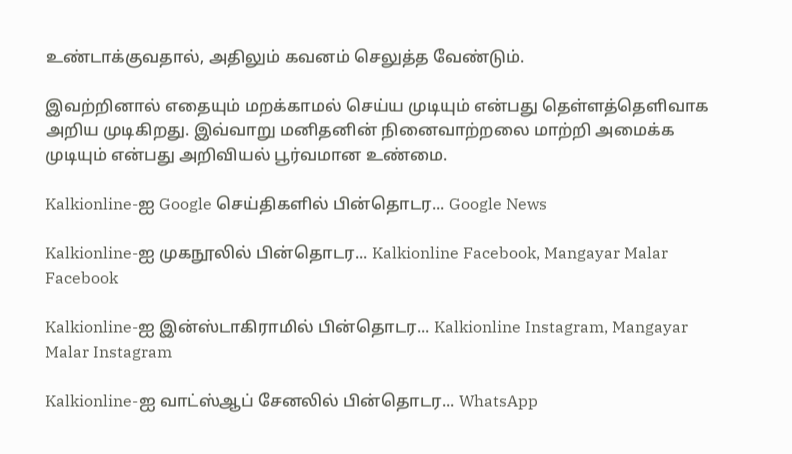உண்டாக்குவதால், அதிலும் கவனம் செலுத்த வேண்டும்.

இவற்றினால் எதையும் மறக்காமல் செய்ய முடியும் என்பது தெள்ளத்தெளிவாக அறிய முடிகிறது. இவ்வாறு மனிதனின் நினைவாற்றலை மாற்றி அமைக்க முடியும் என்பது அறிவியல் பூர்வமான உண்மை.

Kalkionline-ஐ Google செய்திகளில் பின்தொடர... Google News

Kalkionline-ஐ முகநூலில் பின்தொடர... Kalkionline Facebook, Mangayar Malar Facebook

Kalkionline-ஐ இன்ஸ்டாகிராமில் பின்தொடர... Kalkionline Instagram, Mangayar Malar Instagram

Kalkionline-ஐ வாட்ஸ்ஆப் சேனலில் பின்தொடர... WhatsApp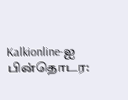Kalkionline-ஐ பின்தொடர: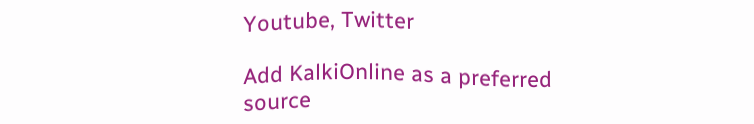Youtube, Twitter

Add KalkiOnline as a preferred source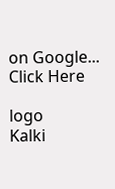on Google... Click Here

logo
Kalki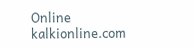Online
kalkionline.com